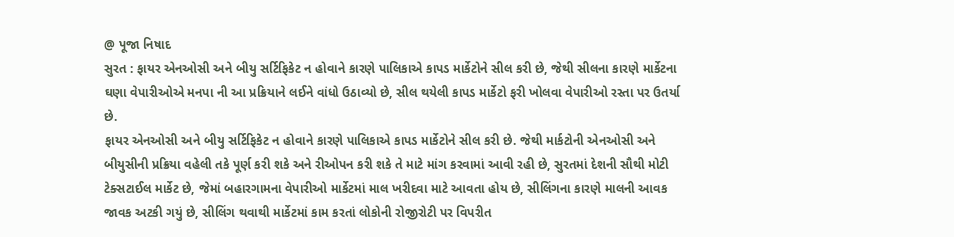@ પૂજા નિષાદ
સુરત : ફાયર એનઓસી અને બીયુ સર્ટિફિકેટ ન હોવાને કારણે પાલિકાએ કાપડ માર્કેટોને સીલ કરી છે, જેથી સીલના કારણે માર્કેટના ઘણા વેપારીઓએ મનપા ની આ પ્રક્રિયાને લઈને વાંધો ઉઠાવ્યો છે, સીલ થયેલી કાપડ માર્કેટો ફરી ખોલવા વેપારીઓ રસ્તા પર ઉતર્યા છે.
ફાયર એનઓસી અને બીયુ સર્ટિફિકેટ ન હોવાને કારણે પાલિકાએ કાપડ માર્કેટોને સીલ કરી છે. જેથી માર્કટોની એનઓસી અને બીયુસીની પ્રક્રિયા વહેલી તકે પૂર્ણ કરી શકે અને રીઓપન કરી શકે તે માટે માંગ કરવામાં આવી રહી છે, સુરતમાં દેશની સૌથી મોટી ટેક્સટાઈલ માર્કેટ છે, જેમાં બહારગામના વેપારીઓ માર્કેટમાં માલ ખરીદવા માટે આવતા હોય છે, સીલિંગના કારણે માલની આવક જાવક અટકી ગયું છે, સીલિંગ થવાથી માર્કેટમાં કામ કરતાં લોકોની રોજીરોટી પર વિપરીત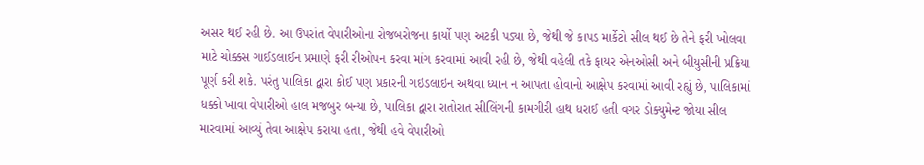અસર થઈ રહી છે. આ ઉપરાંત વેપારીઓના રોજબરોજના કાર્યો પણ અટકી પડ્યા છે, જેથી જે કાપડ માર્કેટો સીલ થઈ છે તેને ફરી ખોલવા માટે ચોક્કસ ગાઈડલાઈન પ્રમાણે ફરી રીઓપન કરવા માંગ કરવામાં આવી રહી છે, જેથી વહેલી તકે ફાયર એનઓસી અને બીયુસીની પ્રક્રિયા પૂર્ણ કરી શકે. પરંતુ પાલિકા દ્વારા કોઈ પણ પ્રકારની ગઇડલાઇન અથવા ધ્યાન ન આપતા હોવાનો આક્ષેપ કરવામાં આવી રહ્યું છે, પાલિકામાં ધક્કો ખાવા વેપારીઓ હાલ મજબુર બન્યા છે, પાલિકા દ્વારા રાતોરાત સીલિંગની કામગીરી હાથ ધરાઈ હતી વગર ડોક્યુમેન્ટ જોયા સીલ મારવામાં આવ્યું તેવા આક્ષેપ કરાયા હતા, જેથી હવે વેપારીઓ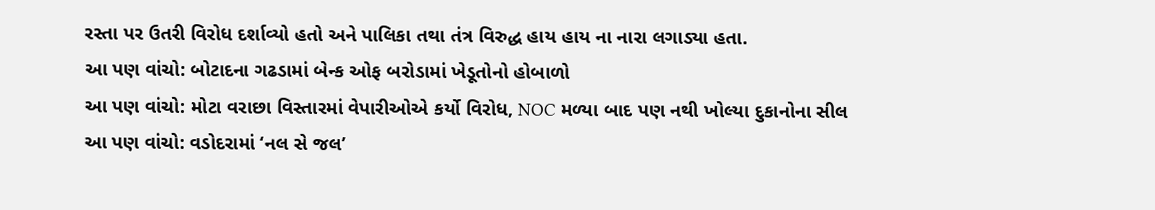રસ્તા પર ઉતરી વિરોધ દર્શાવ્યો હતો અને પાલિકા તથા તંત્ર વિરુદ્ધ હાય હાય ના નારા લગાડ્યા હતા.
આ પણ વાંચો: બોટાદના ગઢડામાં બેન્ક ઓફ બરોડામાં ખેડૂતોનો હોબાળો
આ પણ વાંચો: મોટા વરાછા વિસ્તારમાં વેપારીઓએ કર્યો વિરોધ, NOC મળ્યા બાદ પણ નથી ખોલ્યા દુકાનોના સીલ
આ પણ વાંચો: વડોદરામાં ‘નલ સે જલ’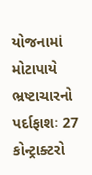યોજનામાં મોટાપાયે ભ્રષ્ટાચારનો પર્દાફાશઃ 27 કોન્ટ્રાક્ટરો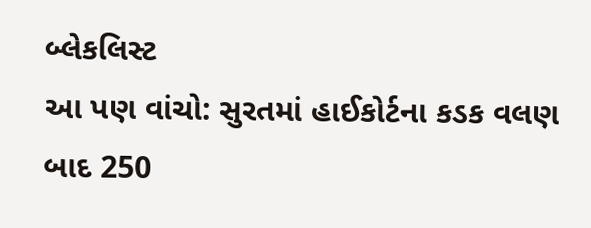બ્લેકલિસ્ટ
આ પણ વાંચો: સુરતમાં હાઈકોર્ટના કડક વલણ બાદ 250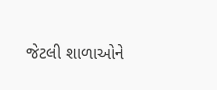જેટલી શાળાઓને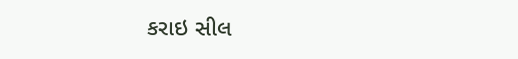કરાઇ સીલ